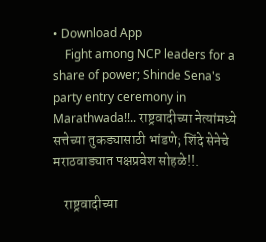• Download App
    Fight among NCP leaders for a share of power; Shinde Sena's party entry ceremony in Marathwada!!.. राष्ट्रवादीच्या नेत्यांमध्ये सत्तेच्या तुकड्यासाठी भांडणे; शिंदे सेनेचे मराठवाड्यात पक्षप्रवेश सोहळे!!.

    राष्ट्रवादीच्या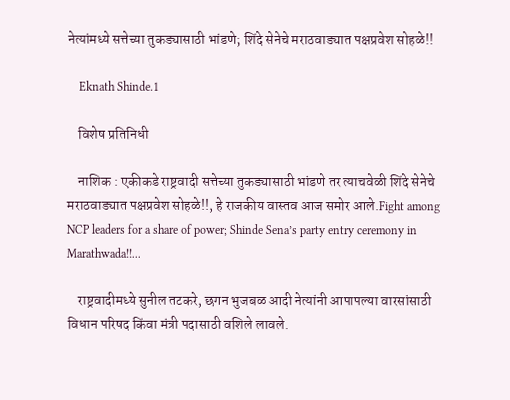नेत्यांमध्ये सत्तेच्या तुकड्यासाठी भांडणे; शिंदे सेनेचे मराठवाड्यात पक्षप्रवेश सोहळे!!

    Eknath Shinde.1

    विशेष प्रतिनिधी

    नाशिक : एकीकडे राष्ट्रवादी सत्तेच्या तुकड्यासाठी भांडणे तर त्याचवेळी शिंदे सेनेचे मराठवाड्यात पक्षप्रवेश सोहळे!!, हे राजकीय वास्तव आज समोर आले.Fight among NCP leaders for a share of power; Shinde Sena’s party entry ceremony in Marathwada!!...

    राष्ट्रवादीमध्ये सुनील तटकरे, छगन भुजबळ आदी नेत्यांनी आपापल्या वारसांसाठी विधान परिषद किंवा मंत्री पदासाठी वशिले लावले.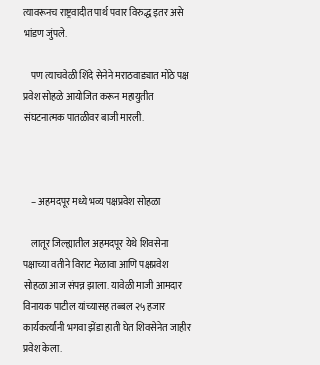त्यावरूनच राष्ट्रवादीत पार्थ पवार विरुद्ध इतर असे भांडण जुंपले.

    पण त्याचवेळी शिंदे सेनेने मराठवाड्यात मोठे पक्ष प्रवेश सोहळे आयोजित करून महायुतीत संघटनात्मक पातळीवर बाजी मारली.



    – अहमदपूर मध्ये भव्य पक्षप्रवेश सोहळा

    लातूर जिल्ह्यातील अहमदपूर येथे शिवसेना प‌क्षाच्या वतीने विराट मेळावा आणि पक्षप्रवेश सोहळा आज संपन्न झाला. यावेळी माजी आमदार विनायक पाटील यांच्यासह तब्बल २५ हजार कार्यकर्त्यांनी भगवा झेंडा हाती घेत शिवसेनेत जाहीर प्रवेश केला.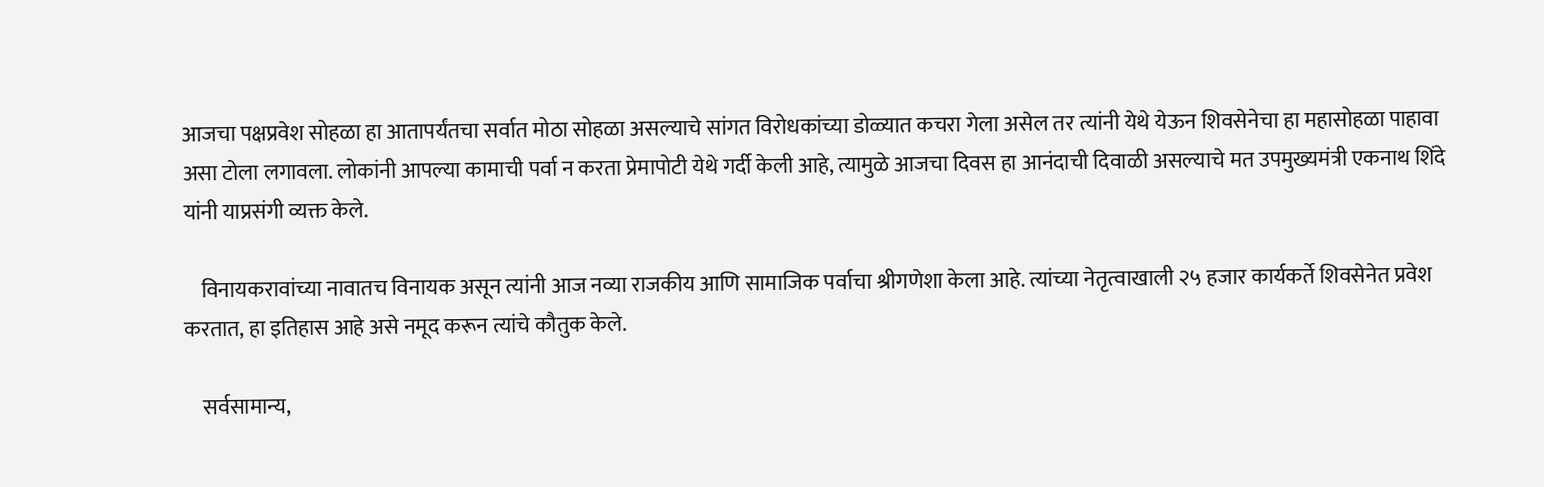आजचा पक्षप्रवेश सोहळा हा आतापर्यंतचा सर्वात मोठा सोहळा असल्याचे सांगत विरोधकांच्या डोळ्यात कचरा गेला असेल तर त्यांनी येथे येऊन शिवसेनेचा हा महासोहळा पाहावा असा टोला लगावला. लोकांनी आपल्या कामाची पर्वा न करता प्रेमापोटी येथे गर्दी केली आहे, त्यामुळे आजचा दिवस हा आनंदाची दिवाळी असल्याचे मत उपमुख्यमंत्री एकनाथ शिंदे यांनी याप्रसंगी व्यक्त केले.

    विनायकरावांच्या नावातच विनायक असून त्यांनी आज नव्या राजकीय आणि सामाजिक पर्वाचा श्रीगणेशा केला आहे. त्यांच्या नेतृत्वाखाली २५ हजार कार्यकर्ते शिवसेनेत प्रवेश करतात, हा इतिहास आहे असे नमूद करून त्यांचे कौतुक केले.

    सर्वसामान्य,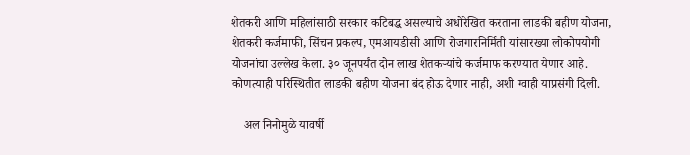शेतकरी आणि महिलांसाठी सरकार कटिबद्ध असल्याचे अधोरेखित करताना लाडकी बहीण योजना, शेतकरी कर्जमाफी, सिंचन प्रकल्प, एमआयडीसी आणि रोजगारनिर्मिती यांसारख्या लोकोपयोगी योजनांचा उल्लेख केला. ३० जूनपर्यंत दोन लाख शेतकऱ्यांचे कर्जमाफ करण्यात येणार आहे. कोणत्याही परिस्थितीत लाडकी बहीण योजना बंद होऊ देणार नाही, अशी ग्वाही याप्रसंगी दिली.

    अल निनोमुळे यावर्षी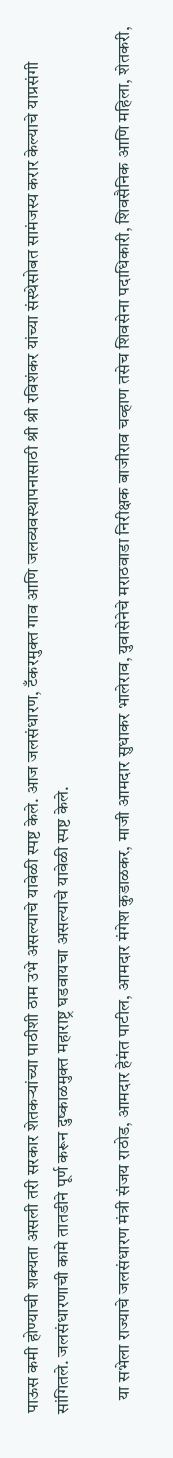पाऊस कमी होण्याची शक्यता असली तरी सरकार शेतकऱ्यांच्या पाठीशी ठाम उभे असल्याचे यावेळी स्पष्ट केले. आज जलसंधारण, टँकरमुक्त गाव आणि जलव्यवस्थापनासाठी श्री श्री रविशंकर यांच्या संस्थेसोबत सामंजस्य करार केल्याचे याप्रसंगी सांगितले. जलसंधारणाची कामे तातडीने पूर्ण करून दुष्काळमुक्त महाराष्ट्र घडवायचा असल्याचे यावेळी स्पष्ट केले.

    या सभेला राज्याचे जलसंधारण मंत्री संजय राठोड, आमदार हेमंत पाटील, आमदार मंगेश कुडाळकर, माजी आमदार सुधाकर भालेराव, युवासेनेचे मराठवाडा निरीक्षक बाजीराव चव्हाण तसेच शिवसेना पदाधिकारी, शिवसैनिक आणि महिला, शेतकरी,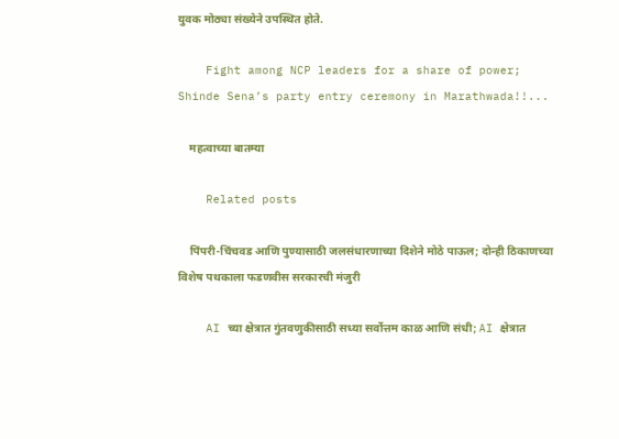युवक मोठ्या संख्येने उपस्थित होते.

    Fight among NCP leaders for a share of power; Shinde Sena’s party entry ceremony in Marathwada!!...

    महत्वाच्या बातम्या

    Related posts

    पिंपरी-चिंचवड आणि पुण्यासाठी जलसंधारणाच्या दिशेने मोठे पाऊल; दोन्ही ठिकाणच्या विशेष पथकाला फडणवीस सरकारची मंजुरी

    AI च्या क्षेत्रात गुंतवणुकीसाठी सध्या सर्वोत्तम काळ आणि संधी; AI क्षेत्रात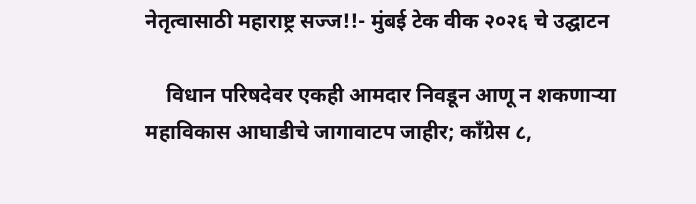नेतृत्वासाठी महाराष्ट्र सज्ज!!- मुंबई टेक वीक २०२६ चे उद्घाटन

    विधान परिषदेवर एकही आमदार निवडून आणू न शकणाऱ्या महाविकास आघाडीचे जागावाटप जाहीर; काँग्रेस ८,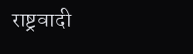राष्ट्रवादी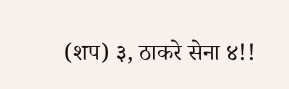(शप) ३, ठाकरे सेना ४!!